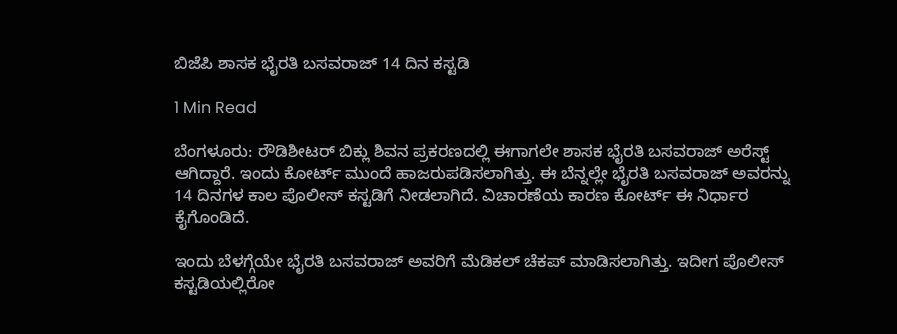ಬಿಜೆಪಿ ಶಾಸಕ ಭೈರತಿ ಬಸವರಾಜ್ 14 ದಿನ ಕಸ್ಟಡಿ

1 Min Read

ಬೆಂಗಳೂರು: ರೌಡಿಶೀಟರ್ ಬಿಕ್ಲು ಶಿವನ ಪ್ರಕರಣದಲ್ಲಿ ಈಗಾಗಲೇ ಶಾಸಕ ಭೈರತಿ ಬಸವರಾಜ್ ಅರೆಸ್ಟ್ ಆಗಿದ್ದಾರೆ. ಇಂದು ಕೋರ್ಟ್ ಮುಂದೆ ಹಾಜರುಪಡಿಸಲಾಗಿತ್ತು. ಈ ಬೆನ್ನಲ್ಲೇ ಭೈರತಿ ಬಸವರಾಜ್ ಅವರನ್ನು 14 ದಿನಗಳ ಕಾಲ ಪೊಲೀಸ್ ಕಸ್ಟಡಿಗೆ ನೀಡಲಾಗಿದೆ. ವಿಚಾರಣೆಯ ಕಾರಣ ಕೋರ್ಟ್ ಈ ನಿರ್ಧಾರ ಕೈಗೊಂಡಿದೆ.

ಇಂದು ಬೆಳಗ್ಗೆಯೇ ಭೈರತಿ ಬಸವರಾಜ್ ಅವರಿಗೆ ಮೆಡಿಕಲ್ ಚೆಕಪ್ ಮಾಡಿಸಲಾಗಿತ್ತು. ಇದೀಗ ಪೊಲೀಸ್ ಕಸ್ಟಡಿಯಲ್ಲಿರೋ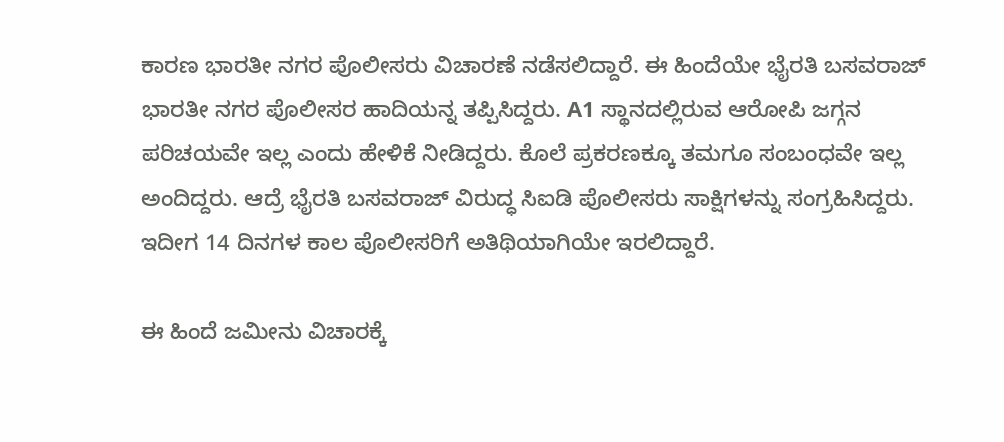ಕಾರಣ ಭಾರತೀ ನಗರ ಪೊಲೀಸರು ವಿಚಾರಣೆ ನಡೆಸಲಿದ್ದಾರೆ. ಈ ಹಿಂದೆಯೇ ಭೈರತಿ ಬಸವರಾಜ್ ಭಾರತೀ ನಗರ ಪೊಲೀಸರ ಹಾದಿಯನ್ನ ತಪ್ಪಿಸಿದ್ದರು. A1 ಸ್ಥಾನದಲ್ಲಿರುವ ಆರೋಪಿ ಜಗ್ಗನ ಪರಿಚಯವೇ ಇಲ್ಲ ಎಂದು ಹೇಳಿಕೆ ನೀಡಿದ್ದರು. ಕೊಲೆ ಪ್ರಕರಣಕ್ಕೂ ತಮಗೂ ಸಂಬಂಧವೇ ಇಲ್ಲ ಅಂದಿದ್ದರು. ಆದ್ರೆ ಭೈರತಿ ಬಸವರಾಜ್ ವಿರುದ್ಧ ಸಿಐಡಿ ಪೊಲೀಸರು ಸಾಕ್ಷಿಗಳನ್ನು ಸಂಗ್ರಹಿಸಿದ್ದರು. ಇದೀಗ 14 ದಿನಗಳ ಕಾಲ ಪೊಲೀಸರಿಗೆ ಅತಿಥಿಯಾಗಿಯೇ ಇರಲಿದ್ದಾರೆ.

ಈ ಹಿಂದೆ ಜಮೀನು ವಿಚಾರಕ್ಕೆ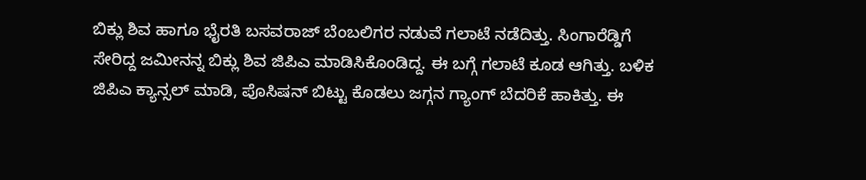ಬಿಕ್ಲು ಶಿವ ಹಾಗೂ ಭೈರತಿ ಬಸವರಾಜ್ ಬೆಂಬಲಿಗರ ನಡುವೆ ಗಲಾಟೆ ನಡೆದಿತ್ತು. ಸಿಂಗಾರೆಡ್ಡಿಗೆ ಸೇರಿದ್ದ ಜಮೀನನ್ನ ಬಿಕ್ಲು ಶಿವ ಜಿಪಿಎ ಮಾಡಿಸಿಕೊಂಡಿದ್ದ. ಈ ಬಗ್ಗೆ ಗಲಾಟೆ ಕೂಡ ಆಗಿತ್ತು. ಬಳಿಕ ಜಿಪಿಎ ಕ್ಯಾನ್ಸಲ್ ಮಾಡಿ, ಪೊಸಿಷನ್ ಬಿಟ್ಟು ಕೊಡಲು ಜಗ್ಗನ ಗ್ಯಾಂಗ್ ಬೆದರಿಕೆ ಹಾಕಿತ್ತು. ಈ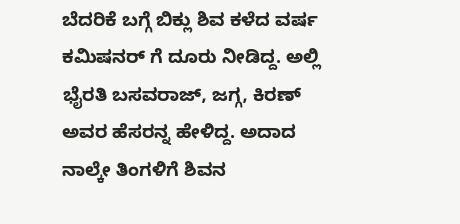ಬೆದರಿಕೆ ಬಗ್ಗೆ ಬಿಕ್ಲು ಶಿವ ಕಳೆದ ವರ್ಷ ಕಮಿಷನರ್ ಗೆ ದೂರು ನೀಡಿದ್ದ. ಅಲ್ಲಿ ಭೈರತಿ ಬಸವರಾಜ್, ಜಗ್ಗ, ಕಿರಣ್ ಅವರ ಹೆಸರನ್ನ ಹೇಳಿದ್ದ. ಅದಾದ ನಾಲ್ಕೇ ತಿಂಗಳಿಗೆ ಶಿವನ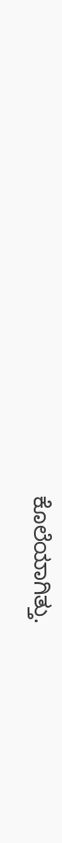ಕೊಲೆಯಾಗಿತ್ತು.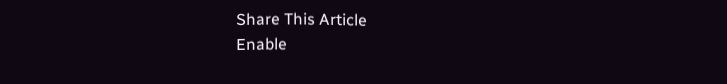Share This Article
Enable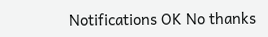Notifications OK No thanks